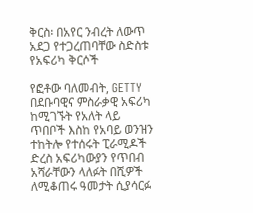ቅርስ፡ በአየር ንብረት ለውጥ አደጋ የተጋረጠባቸው ስድስቱ የአፍሪካ ቅርሶች

የፎቶው ባለመብት, GETTY
በደቡባዊና ምስራቃዊ አፍሪካ ከሚገኙት የአለት ላይ ጥበቦች እስከ የአባይ ወንዝን ተከትሎ የተሰሩት ፒራሚዶች ድረስ አፍሪካውያን የጥበብ አሻራቸውን ላለፉት በሺዎች ለሚቆጠሩ ዓመታት ሲያሳርፉ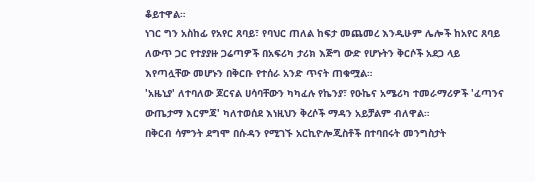ቆይተዋል።
ነገር ግን አስከፊ የአየር ጸባይ፣ የባህር ጠለል ከፍታ መጨመረ እንዲሁም ሌሎች ከአየር ጸባይ ለውጥ ጋር የተያያዙ ጋሬጣዎች በአፍሪካ ታሪክ እጅግ ውድ የሆኑትን ቅርሶች አደጋ ላይ እየጣሏቸው መሆኑን በቅርቡ የተሰራ አንድ ጥናት ጠቁሟል።
'አዜኒያ' ለተባለው ጆርናል ሀሳባቸውን ካካፈሉ የኬንያ፣ የዑኬና አሜሪካ ተመራማሪዎች 'ፈጣንና ውጤታማ እርምጃ' ካለተወሰደ እነዚህን ቅረሶች ማዳን አይቻልም ብለዋል።
በቅርብ ሳምንት ደግሞ በሱዳን የሚገኙ አርኪዮሎጂስቶች በተባበሩት መንግስታት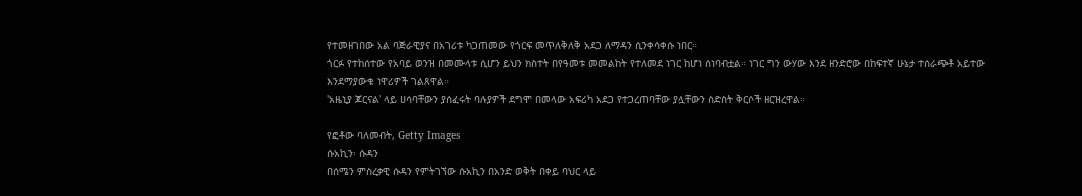የተመዘገበው አል ባጅራዊያና በአገሪቱ ካጋጠመው የጎርፍ መጥለቅለቅ አደጋ ለማዳን ሲንቀሳቀሱ ነበር።
ጎርፉ የተከሰተው የአባይ ወንዝ በመሙላቱ ሲሆን ይህን ክስተት በየዓመቱ መመልከት የተለመደ ነገር ከሆነ ሰነባብቷል። ነገር ግን ውሃው እንደ ዘንድሮው በከፍተኛ ሁኔታ ተሰራጭቶ አይተው እንደማያውቁ ነዋሪዎች ገልጸዋል።
'አዜኒያ ጆርናል' ላይ ሀሳባቸውን ያሰፈሩት ባሉያዎች ደግሞ በመላው አፍሪካ አደጋ የተጋረጠባቸው ያሏቸውን ስድስት ቅርሶች ዘርዝረዋል።

የፎቶው ባለመብት, Getty Images
ሱአኪን፡ ሱዳን
በሰሜን ምስረቃዊ ሱዳን የምትገኘው ሱአኪን በአንድ ወቅት በቀይ ባህር ላይ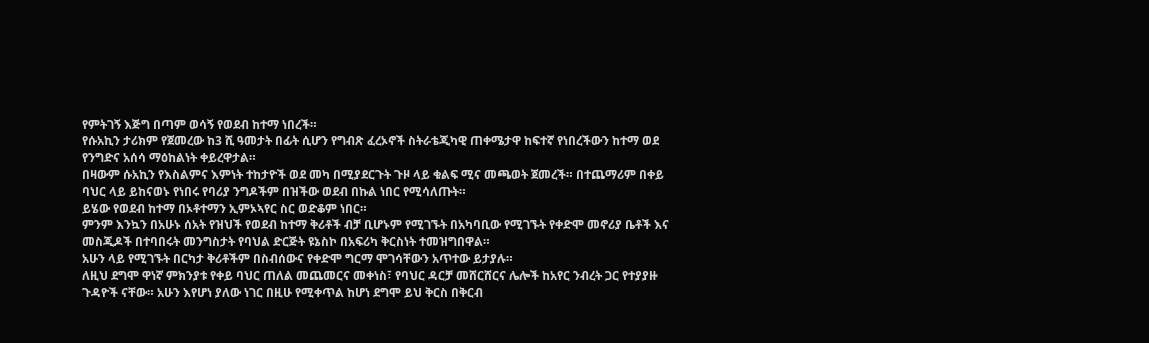የምትገኝ እጅግ በጣም ወሳኝ የወደብ ከተማ ነበረች።
የሱአኪን ታሪክም የጀመረው ከ3 ሺ ዓመታት በፊት ሲሆን የግብጽ ፈረኦኖች ስትራቴጂካዊ ጠቀሜታዋ ከፍተኛ የነበረችውን ከተማ ወደ የንግድና አሰሳ ማዕከልነት ቀይረዋታል።
በዛውም ሱአኪን የእስልምና እምነት ተከታዮች ወደ መካ በሚያደርጉት ጉዞ ላይ ቁልፍ ሚና መጫወት ጀመረች። በተጨማሪም በቀይ ባህር ላይ ይከናወኑ የነበሩ የባሪያ ንግዶችም በዝችው ወደብ በኩል ነበር የሚሳለጡት።
ይሄው የወደብ ከተማ በኦቶተማን ኢምኦኣየር ስር ወድቆም ነበር።
ምንም እንኳን በአሁኑ ሰአት የዝህች የወደብ ከተማ ቅሪቶች ብቻ ቢሆኑም የሚገኙት በአካባቢው የሚገኙት የቀድሞ መኖሪያ ቤቶች እና መስጂዶች በተባበሩት መንግስታት የባህል ድርጅት ዩኔስኮ በአፍሪካ ቅርስነት ተመዝግበዋል።
አሁን ላይ የሚገኙት በርካታ ቅሪቶችም በስብሰውና የቀድሞ ግርማ ሞገሳቸውን አጥተው ይታያሉ።
ለዚህ ደግሞ ዋነኛ ምክንያቱ የቀይ ባህር ጠለል መጨመርና መቀነስ፣ የባህር ዳርቻ መሸርሸርና ሌሎች ከአየር ንብረት ጋር የተያያዙ ጉዳዮች ናቸው። አሁን እየሆነ ያለው ነገር በዚሁ የሚቀጥል ከሆነ ደግሞ ይህ ቅርስ በቅርብ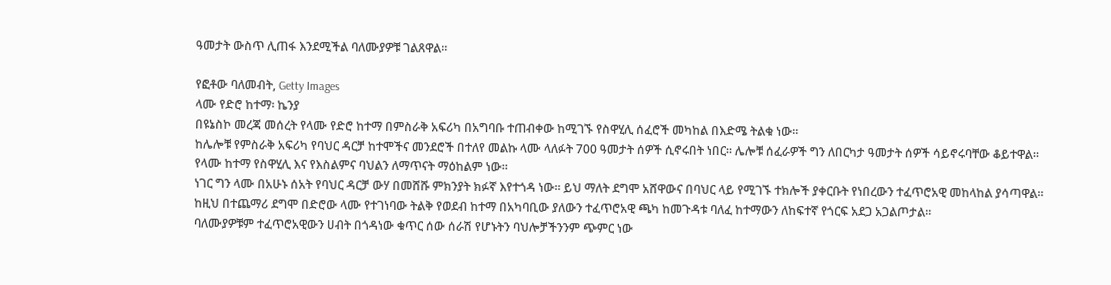ዓመታት ውስጥ ሊጠፋ እንደሚችል ባለሙያዎቹ ገልጸዋል።

የፎቶው ባለመብት, Getty Images
ላሙ የድሮ ከተማ፡ ኬንያ
በዩኔስኮ መረጃ መሰረት የላሙ የድሮ ከተማ በምስራቅ አፍሪካ በአግባቡ ተጠብቀው ከሚገኙ የስዋሂሊ ሰፈሮች መካከል በእድሜ ትልቁ ነው።
ከሌሎቹ የምስራቅ አፍሪካ የባህር ዳርቻ ከተሞችና መንደሮች በተለየ መልኩ ላሙ ላለፉት 700 ዓመታት ሰዎች ሲኖሩበት ነበር። ሌሎቹ ሰፈራዎች ግን ለበርካታ ዓመታት ሰዎች ሳይኖሩባቸው ቆይተዋል።
የላሙ ከተማ የስዋሂሊ እና የእስልምና ባህልን ለማጥናት ማዕከልም ነው።
ነገር ግን ላሙ በአሁኑ ሰአት የባህር ዳርቻ ውሃ በመሸሹ ምክንያት ክፉኛ እየተጎዳ ነው። ይህ ማለት ደግሞ አሸዋውና በባህር ላይ የሚገኙ ተክሎች ያቀርቡት የነበረውን ተፈጥሮአዊ መከላከል ያሳጣዋል።
ከዚህ በተጨማሪ ደግሞ በድሮው ላሙ የተገነባው ትልቅ የወደብ ከተማ በአካባቢው ያለውን ተፈጥሮአዊ ጫካ ከመጉዳቱ ባለፈ ከተማውን ለከፍተኛ የጎርፍ አደጋ አጋልጦታል።
ባለሙያዎቹም ተፈጥሮአዊውን ሀብት በጎዳነው ቁጥር ሰው ሰራሽ የሆኑትን ባህሎቻችንንም ጭምር ነው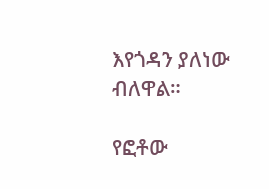እየጎዳን ያለነው ብለዋል።

የፎቶው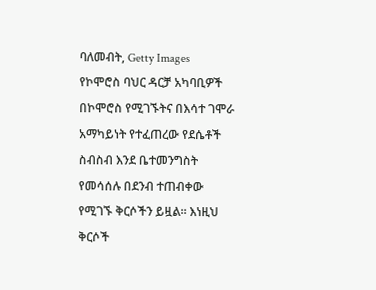ባለመብት, Getty Images
የኮሞሮስ ባህር ዳርቻ አካባቢዎች
በኮሞሮስ የሚገኙትና በእሳተ ገሞራ አማካይነት የተፈጠረው የደሴቶች ስብስብ እንደ ቤተመንግስት የመሳሰሉ በደንብ ተጠብቀው የሚገኙ ቅርሶችን ይዟል። እነዚህ ቅርሶች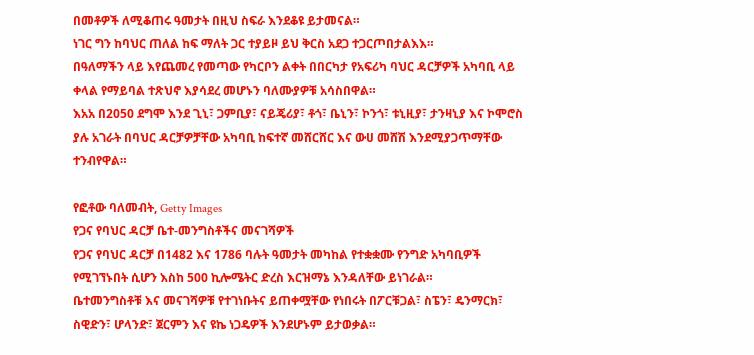በመቶዎች ለሚቆጠሩ ዓመታት በዚህ ስፍራ እንደቆዩ ይታመናል።
ነገር ግን ከባህር ጠለል ከፍ ማለት ጋር ተያይዞ ይህ ቅርስ አደጋ ተጋርጦበታልእእ።
በዓለማችን ላይ እየጨመረ የመጣው የካርቦን ልቀት በበርካታ የአፍሪካ ባህር ዳርቻዎች አካባቢ ላይ ቀላል የማይባል ተጽህኖ እያሳደረ መሆኑን ባለሙያዎቹ አሳስበዋል።
እአአ በ2050 ደግሞ እንደ ጊኒ፣ ጋምቢያ፣ ናይጄሪያ፣ ቶጎ፣ ቤኒን፣ ኮንጎ፣ ቱኒዚያ፣ ታንዛኒያ እና ኮሞሮስ ያሉ አገራት በባህር ዳርቻዎቻቸው አካባቢ ከፍተኛ መሸርሸር እና ውሀ መሸሽ እንደሚያጋጥማቸው ተንብየዋል።

የፎቶው ባለመብት, Getty Images
የጋና የባህር ዳርቻ ቤተ-መንግስቶችና መናገሻዎች
የጋና የባህር ዳርቻ በ1482 እና 1786 ባሉት ዓመታት መካከል የተቋቋሙ የንግድ አካባቢዎች የሚገኘኑበት ሲሆን እስከ 500 ኪሎሜትር ድረስ እርዝማኔ እንዳለቸው ይነገራል።
ቤተመንግስቶቹ እና መናገሻዎቹ የተገነቡትና ይጠቀሟቸው የነበሩት በፖርቹጋል፣ ስፔን፣ ዴንማርክ፣ ስዊድን፣ ሆላንድ፣ ጀርምን እና ዩኬ ነጋዴዎች እንደሆኑም ይታወቃል።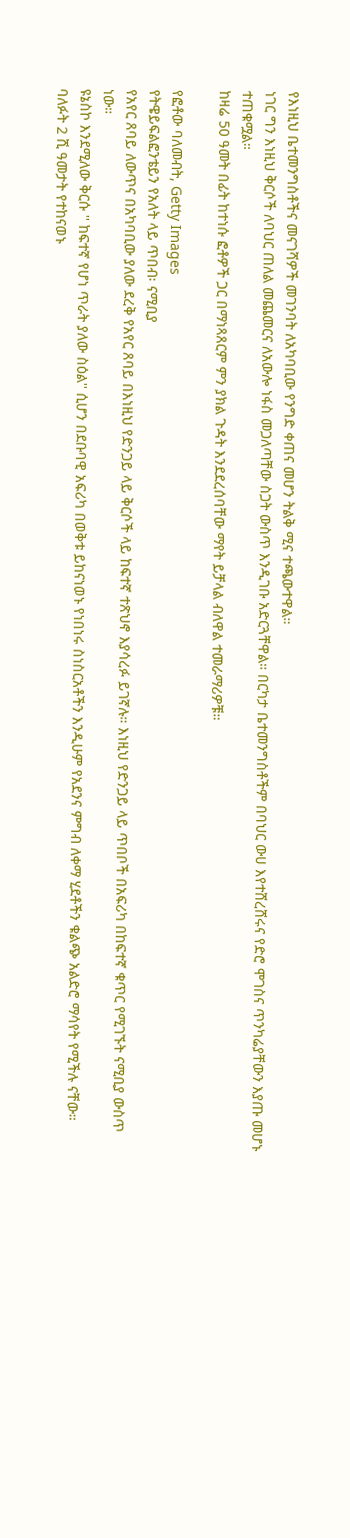የእነዚህ ቤተመንግስቶችና መናገሻዎች መገንባት ለአካባቢው የንግድ ቀጠና መሆን ትልቅ ሚና ተጫውተዋል።
ነገር ግን እነዚህ ቅርሶች ለባህር ጠለል መጨመርና ለአውሎ ነፋስ መጋለጣቸው ስጋት ውስጥ እንዲገቡ አድርጓቸዋል። በርካታ ቤተመንግስቶችም በባህር ውሀ እየተሸረሸሩና የድሮ ሞገስና ጥንካሬያቸውን እያጡ መሆኑ ተጠቁሟል።
ከዛሬ 50 ዓመት በፊት ከተነሱ ፎቶዎች ጋር በማነጻጸርም ምን ያክል ጉዳት እንደደረሰባቸው ማየት ይቻላል ብለዋል ተመራማሪዎቹ።

የፎቶው ባለመብት, Getty Images
የትዌይፍልፎንቴይን የአለት ላይ ጥበብ፡ ናሚቢያ
የአየር ጸባይ ለውጥና በአካባቢው ያለው ደረቅ የአየር ጸባይ በእነዚህ የድንጋይ ላይ ቅርሶች ላይ ከፍተኛ ተጽህኖ እያሳረፉ ይገኛሉ። እነዚህ የድንጋይ ላይ ጥበቦች በአፍሪካ በከፍተኛ ቁጥር የሚገኙት ናሚቢያ ውስጥ ነው።
ዩኔስኮ እንደሚለው ቅርሱ '' ከፍተኛ የሆነ ጥራት ያለው ስዕል'' ሲሆን በደቡባዊ አፍሪካ በወቅቱ ይከናነወኑ የነበነሩ ስነስርአቶችን እንዲሁም የአደንና ምግብ ለቀማ ሂደቶችን ቁልጭ አልድሮ ማሳየት የሚችሉ ናቸው።
ባለፉት 2 ሺ ዓመታት የተከናወኑ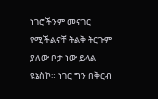ነገሮችንም መናገር የሚችልናቸ ትልቅ ትርጉም ያለው ቦታ ነው ይላል ዩኔስኮ። ነገር ግን በቅርብ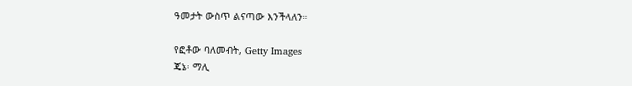ዓመታት ውስጥ ልናጣው እንችላለን።

የፎቶው ባለመብት, Getty Images
ጄኔ፡ ማሊ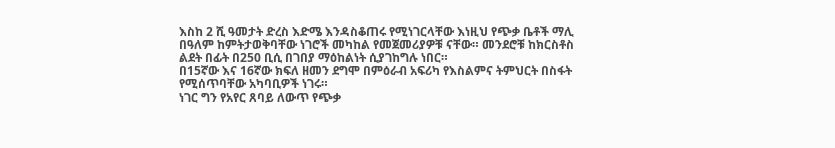እስከ 2 ሺ ዓመታት ድረስ እድሜ እንዳስቆጠሩ የሚነገርላቸው እነዚህ የጭቃ ቤቶች ማሊ በዓለም ከምትታወቅባቸው ነገሮች መካከል የመጀመሪያዎቹ ናቸው። መንደሮቹ ከክርስቶስ ልደት በፊት በ250 ቢሲ በገበያ ማዕከልነት ሲያገከግሉ ነበር።
በ15ኛው እና 16ኛው ክፍለ ዘመን ደግሞ በምዕራብ አፍሪካ የእስልምና ትምህርት በስፋት የሚሰጥባቸው አካባቢዎች ነገሩ።
ነገር ግን የአየር ጸባይ ለውጥ የጭቃ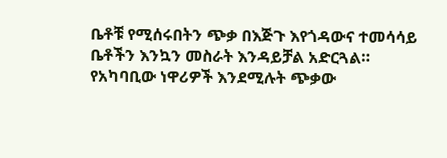ቤቶቹ የሚሰሩበትን ጭቃ በእጅጉ እየጎዳውና ተመሳሳይ ቤቶችን እንኳን መስራት እንዳይቻል አድርጓል።
የአካባቢው ነዋሪዎች እንደሚሉት ጭቃው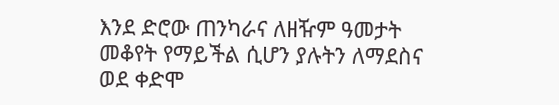እንደ ድሮው ጠንካራና ለዘዥም ዓመታት መቆየት የማይችል ሲሆን ያሉትን ለማደስና ወደ ቀድሞ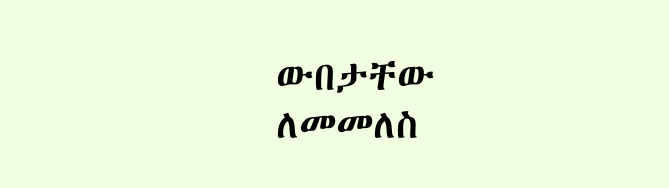ውበታቸው ለመመለስ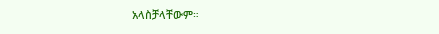አላስቻላቸውም።